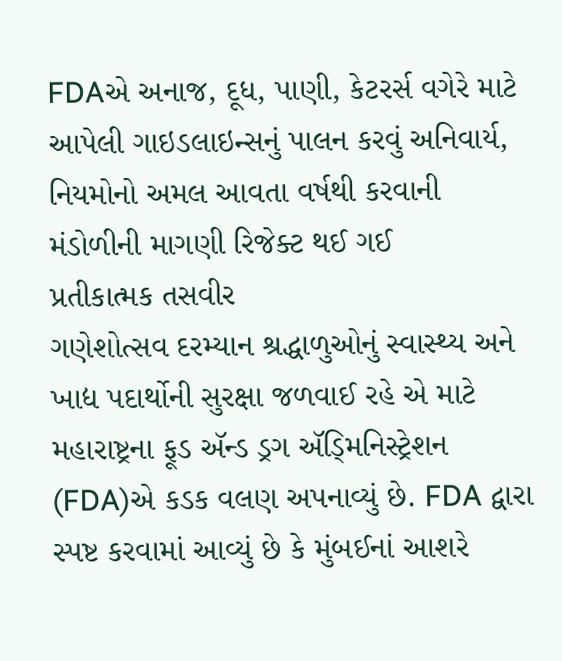FDAએ અનાજ, દૂધ, પાણી, કેટરર્સ વગેરે માટે આપેલી ગાઇડલાઇન્સનું પાલન કરવું અનિવાર્ય, નિયમોનો અમલ આવતા વર્ષથી કરવાની મંડોળીની માગણી રિજેક્ટ થઈ ગઈ
પ્રતીકાત્મક તસવીર
ગણેશોત્સવ દરમ્યાન શ્રદ્ધાળુઓનું સ્વાસ્થ્ય અને ખાદ્ય પદાર્થોની સુરક્ષા જળવાઈ રહે એ માટે મહારાષ્ટ્રના ફૂડ ઍન્ડ ડ્રગ ઍડ્મિનિસ્ટ્રેશન (FDA)એ કડક વલણ અપનાવ્યું છે. FDA દ્વારા સ્પષ્ટ કરવામાં આવ્યું છે કે મુંબઈનાં આશરે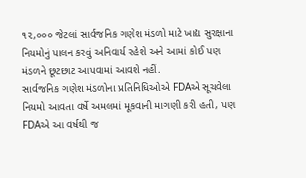૧૨,૦૦૦ જેટલાં સાર્વજનિક ગણેશ મંડળો માટે ખાદ્ય સુરક્ષાના નિયમોનું પાલન કરવું અનિવાર્ય રહેશે અને આમાં કોઈ પણ મંડળને છૂટછાટ આપવામાં આવશે નહીં.
સાર્વજનિક ગણેશ મંડળોના પ્રતિનિધિઓએ FDAએ સૂચવેલા નિયમો આવતા વર્ષે અમલમાં મૂકવાની માગણી કરી હતી, પણ FDAએ આ વર્ષથી જ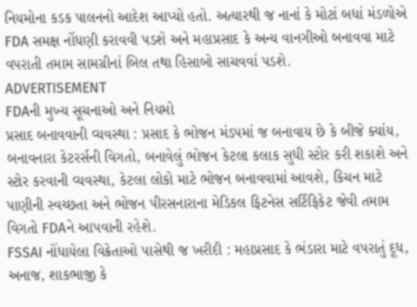નિયમોના કડક પાલનનો આદેશ આપ્યો હતો. અત્યારથી જ નાનાં કે મોટાં બધાં મંડળોએ FDA સમક્ષ નોંધણી કરાવવી પડશે અને મહાપ્રસાદ કે અન્ય વાનગીઓ બનાવવા માટે વપરાતી તમામ સામગ્રીનાં બિલ તથા હિસાબો સાચવવાં પડશે.
ADVERTISEMENT
FDAની મુખ્ય સૂચનાઓ અને નિયમો
પ્રસાદ બનાવવાની વ્યવસ્થા : પ્રસાદ કે ભોજન મંડપમાં જ બનાવાય છે કે બીજે ક્યાંય, બનાવનારા કેટરર્સની વિગતો, બનાવેલું ભોજન કેટલા કલાક સુધી સ્ટોર કરી શકાશે અને સ્ટોર કરવાની વ્યવસ્થા, કેટલા લોકો માટે ભોજન બનાવવામાં આવશે, કિચન માટે પાણીની સ્વચ્છતા અને ભોજન પીરસનારાના મેડિકલ ફિટનેસ સર્ટિફિકેટ જેવી તમામ વિગતો FDAને આપવાની રહેશે.
FSSAI નોંધાયેલા વિક્રેતાઓ પાસેથી જ ખરીદી : મહાપ્રસાદ કે ભંડારા માટે વપરાતું દૂધ, અનાજ, શાકભાજી કે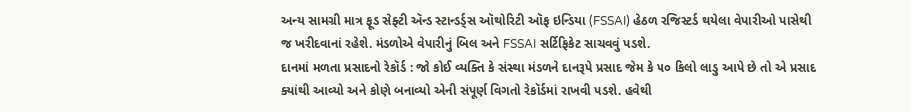અન્ય સામગ્રી માત્ર ફૂડ સેફ્ટી ઍન્ડ સ્ટાન્ડર્ડ્સ ઑથોરિટી ઑફ ઇન્ડિયા (FSSAI) હેઠળ રજિસ્ટર્ડ થયેલા વેપારીઓ પાસેથી જ ખરીદવાનાં રહેશે. મંડળોએ વેપારીનું બિલ અને FSSAI સર્ટિફિકેટ સાચવવું પડશે.
દાનમાં મળતા પ્રસાદનો રેકૉર્ડ : જો કોઈ વ્યક્તિ કે સંસ્થા મંડળને દાનરૂપે પ્રસાદ જેમ કે ૫૦ કિલો લાડુ આપે છે તો એ પ્રસાદ ક્યાંથી આવ્યો અને કોણે બનાવ્યો એની સંપૂર્ણ વિગતો રેકૉર્ડમાં રાખવી પડશે. હવેથી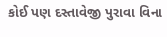કોઈ પણ દસ્તાવેજી પુરાવા વિના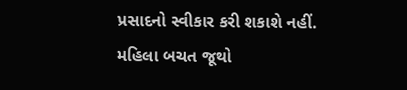પ્રસાદનો સ્વીકાર કરી શકાશે નહીં.
મહિલા બચત જૂથો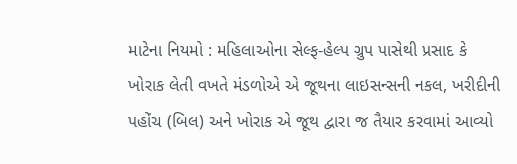માટેના નિયમો : મહિલાઓના સેલ્ફ-હેલ્પ ગ્રુપ પાસેથી પ્રસાદ કે ખોરાક લેતી વખતે મંડળોએ એ જૂથના લાઇસન્સની નકલ, ખરીદીની પહોંચ (બિલ) અને ખોરાક એ જૂથ દ્વારા જ તૈયાર કરવામાં આવ્યો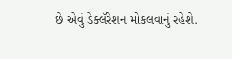છે એવું ડેક્લૅરેશન મોકલવાનું રહેશે.